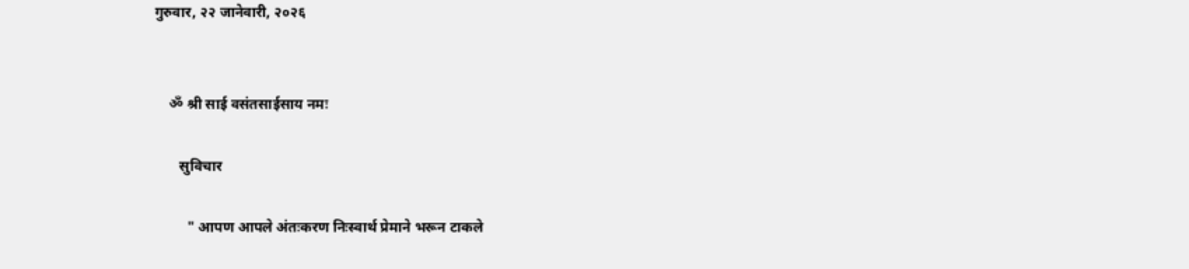गुरुवार, २२ जानेवारी, २०२६


    ॐ श्री साई वसंतसाईसाय नमः

       सुविचार

         " आपण आपले अंतःकरण निःस्वार्थ प्रेमाने भरून टाकले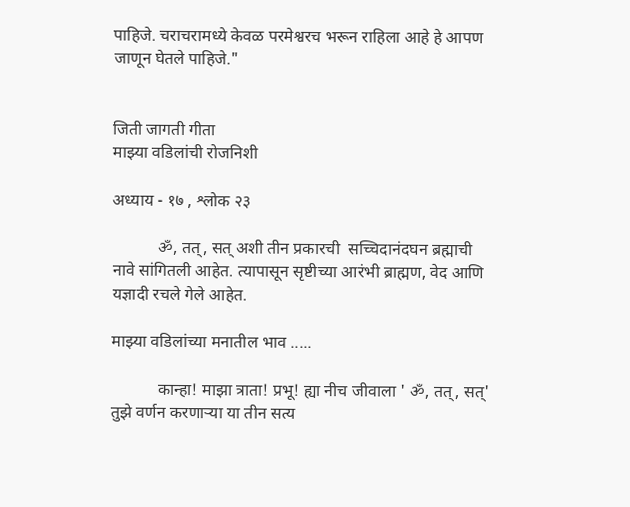पाहिजे. चराचरामध्ये केवळ परमेश्वरच भरून राहिला आहे हे आपण जाणून घेतले पाहिजे."


जिती जागती गीता
माझ्या वडिलांची रोजनिशी

अध्याय - १७ , श्लोक २३

           ॐ, तत्, सत् अशी तीन प्रकारची  सच्चिदानंदघन ब्रह्माची नावे सांगितली आहेत. त्यापासून सृष्टीच्या आरंभी ब्राह्मण, वेद आणि यज्ञादी रचले गेले आहेत.

माझ्या वडिलांच्या मनातील भाव .....

           कान्हा! माझा त्राता! प्रभू! ह्या नीच जीवाला ' ॐ, तत्, सत्'  तुझे वर्णन करणाऱ्या या तीन सत्य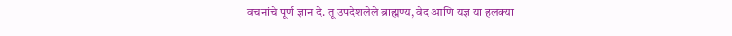वचनांचे पूर्ण ज्ञान दे. तू उपदेशलेले ब्राह्मण्य, वेद आणि यज्ञ या हलक्या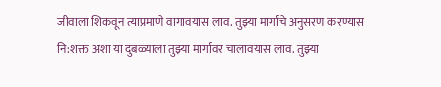जीवाला शिकवून त्याप्रमाणे वागावयास लाव. तुझ्या मार्गाचे अनुसरण करण्यास नि:शक्त अशा या दुबळ्याला तुझ्या मार्गावर चालावयास लाव. तुझ्या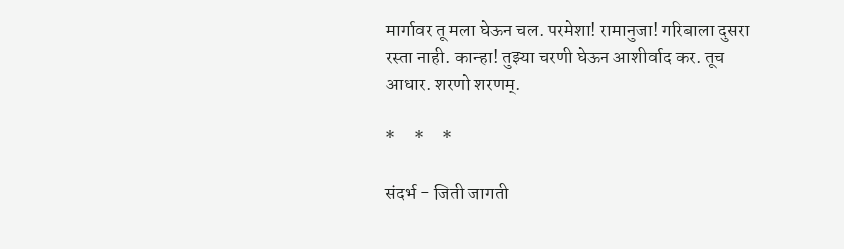मार्गावर तू मला घेऊन चल. परमेशा! रामानुजा! गरिबाला दुसरा रस्ता नाही. कान्हा! तुझ्या चरणी घेऊन आशीर्वाद कर. तूच आधार. शरणो शरणम्.

*     *     *

संदर्भ - जिती जागती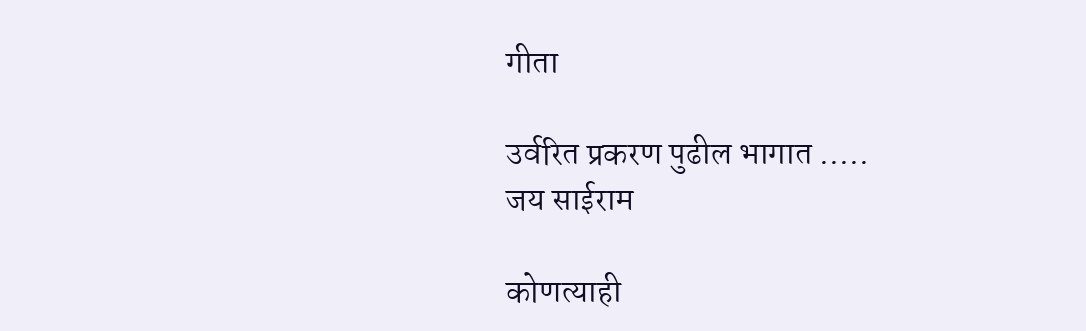गीता

उर्वरित प्रकरण पुढील भागात .....
जय साईराम

कोणत्याही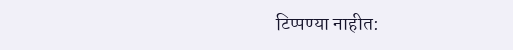टिप्पण्‍या नाहीत: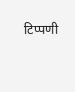टिप्पणी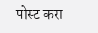पोस्ट करा